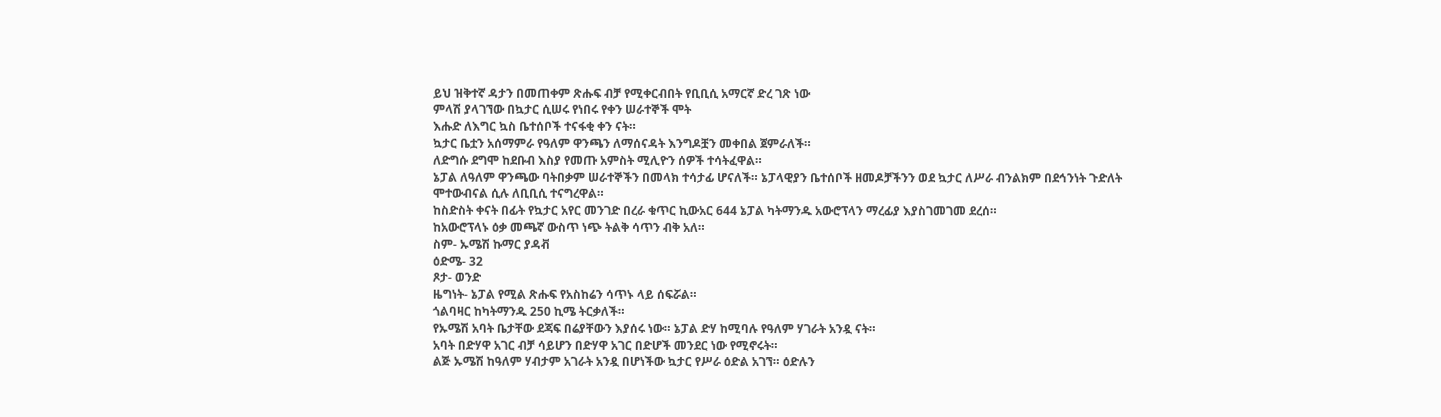ይህ ዝቅተኛ ዳታን በመጠቀም ጽሑፍ ብቻ የሚቀርብበት የቢቢሲ አማርኛ ድረ ገጽ ነው
ምላሽ ያላገኘው በኳታር ሲሠሩ የነበሩ የቀን ሠራተኞች ሞት
እሑድ ለእግር ኳስ ቤተሰቦች ተናፋቂ ቀን ናት።
ኳታር ቤቷን አሰማምራ የዓለም ዋንጫን ለማሰናዳት እንግዶቿን መቀበል ጀምራለች።
ለድግሱ ደግሞ ከደቡብ እስያ የመጡ አምስት ሚሊዮን ሰዎች ተሳትፈዋል።
ኔፓል ለዓለም ዋንጫው ባትበቃም ሠራተኞችን በመላክ ተሳታፊ ሆናለች። ኔፓላዊያን ቤተሰቦች ዘመዶቻችንን ወደ ኳታር ለሥራ ብንልክም በደኅንነት ጉድለት ሞተውብናል ሲሉ ለቢቢሲ ተናግረዋል።
ከስድስት ቀናት በፊት የኳታር አየር መንገድ በረራ ቁጥር ኪውአር 644 ኔፓል ካትማንዱ አውሮፕላን ማረፊያ እያስገመገመ ደረሰ።
ከአውሮፕላኑ ዕቃ መጫኛ ውስጥ ነጭ ትልቅ ሳጥን ብቅ አለ።
ስም- ኡሜሽ ኩማር ያዳቭ
ዕድሜ- 32
ጾታ- ወንድ
ዜግነት- ኔፓል የሚል ጽሑፍ የአስከሬን ሳጥኑ ላይ ሰፍሯል።
ጎልባዛር ከካትማንዱ 250 ኪሜ ትርቃለች።
የኡሜሽ አባት ቤታቸው ደጃፍ በሬያቸውን እያሰሩ ነው። ኔፓል ድሃ ከሚባሉ የዓለም ሃገራት አንዷ ናት።
አባት በድሃዋ አገር ብቻ ሳይሆን በድሃዋ አገር በድሆች መንደር ነው የሚኖሩት።
ልጅ ኡሜሽ ከዓለም ሃብታም አገራት አንዷ በሆነችው ኳታር የሥራ ዕድል አገኘ። ዕድሉን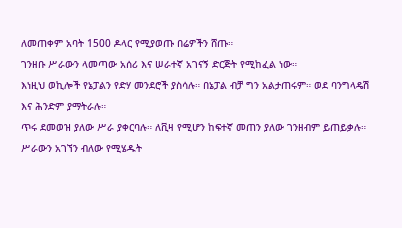ለመጠቀም አባት 1500 ዶላር የሚያወጡ በሬዎችን ሸጡ።
ገንዘቡ ሥራውን ላመጣው አሰሪ እና ሠራተኛ አገናኝ ድርጅት የሚከፈል ነው።
እነዚህ ወኪሎች የኔፓልን የድሃ መንደሮች ያስሳሉ። በኔፓል ብቻ ግን አልታጠሩም። ወደ ባንግላዴሽ እና ሕንድም ያማትራሉ።
ጥሩ ደመወዝ ያለው ሥራ ያቀርባሉ። ለቪዛ የሚሆን ከፍተኛ መጠን ያለው ገንዘብም ይጠይቃሉ።
ሥራውን አገኘን ብለው የሚሄዱት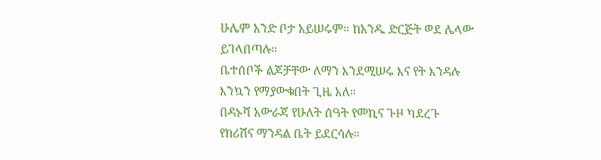ሁሌም አንድ ቦታ አይሠሩም። ከአንዱ ድርጅት ወደ ሌላው ይገላበጣሉ።
ቤተሰቦች ልጆቻቸው ለማን እንደሚሠሩ እና የት እንዳሉ እንኳን የማያውቁበት ጊዜ አለ።
በዳኑሻ አውራጃ የሁለት ሰዓት የመኪና ጉዞ ካደረጉ የክሪሽና ማንዳል ቤት ይደርሳሉ።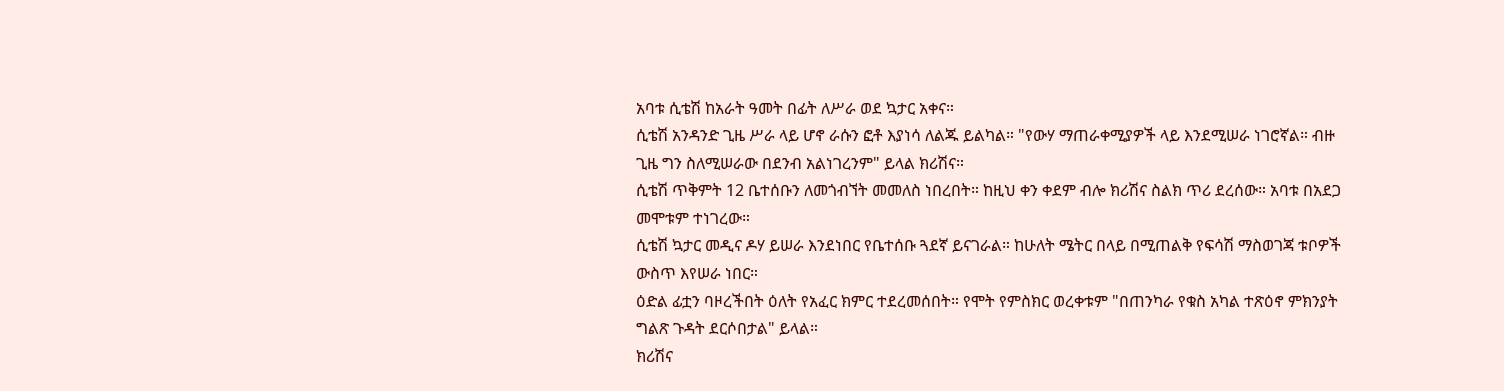አባቱ ሲቴሽ ከአራት ዓመት በፊት ለሥራ ወደ ኳታር አቀና።
ሲቴሽ አንዳንድ ጊዜ ሥራ ላይ ሆኖ ራሱን ፎቶ እያነሳ ለልጁ ይልካል። "የውሃ ማጠራቀሚያዎች ላይ እንደሚሠራ ነገሮኛል። ብዙ ጊዜ ግን ስለሚሠራው በደንብ አልነገረንም" ይላል ክሪሽና።
ሲቴሽ ጥቅምት 12 ቤተሰቡን ለመጎብኘት መመለስ ነበረበት። ከዚህ ቀን ቀደም ብሎ ክሪሽና ስልክ ጥሪ ደረሰው። አባቱ በአደጋ መሞቱም ተነገረው።
ሲቴሽ ኳታር መዲና ዶሃ ይሠራ እንደነበር የቤተሰቡ ጓደኛ ይናገራል። ከሁለት ሜትር በላይ በሚጠልቅ የፍሳሽ ማስወገጃ ቱቦዎች ውስጥ እየሠራ ነበር።
ዕድል ፊቷን ባዞረችበት ዕለት የአፈር ክምር ተደረመሰበት። የሞት የምስክር ወረቀቱም "በጠንካራ የቁስ አካል ተጽዕኖ ምክንያት ግልጽ ጉዳት ደርሶበታል" ይላል።
ክሪሽና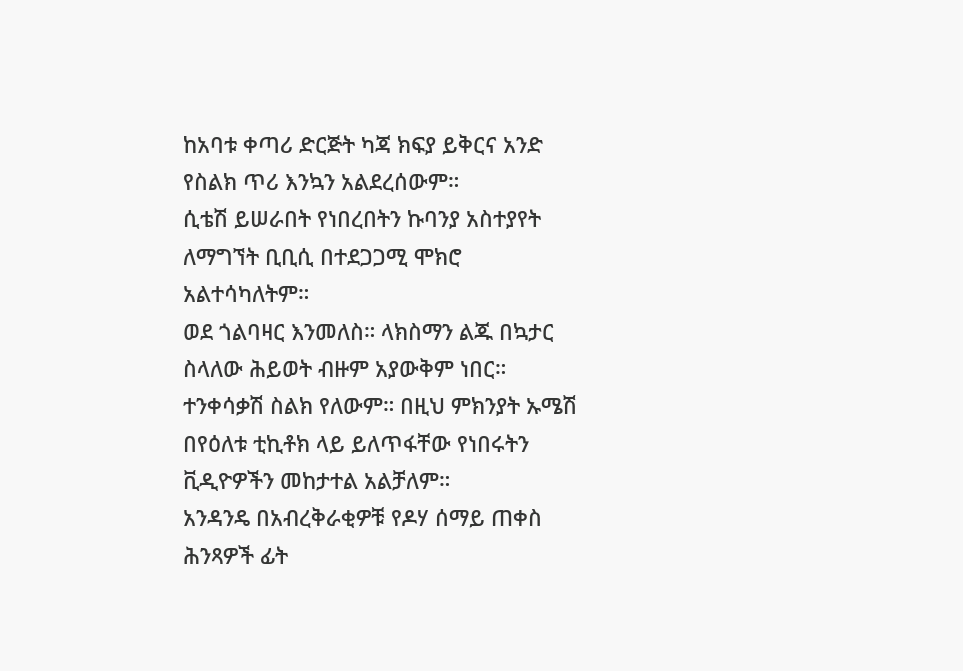ከአባቱ ቀጣሪ ድርጅት ካጃ ክፍያ ይቅርና አንድ የስልክ ጥሪ እንኳን አልደረሰውም።
ሲቴሽ ይሠራበት የነበረበትን ኩባንያ አስተያየት ለማግኘት ቢቢሲ በተደጋጋሚ ሞክሮ አልተሳካለትም።
ወደ ጎልባዛር እንመለስ። ላክስማን ልጁ በኳታር ስላለው ሕይወት ብዙም አያውቅም ነበር።
ተንቀሳቃሽ ስልክ የለውም። በዚህ ምክንያት ኡሜሽ በየዕለቱ ቲኪቶክ ላይ ይለጥፋቸው የነበሩትን ቪዲዮዎችን መከታተል አልቻለም።
አንዳንዴ በአብረቅራቂዎቹ የዶሃ ሰማይ ጠቀስ ሕንጻዎች ፊት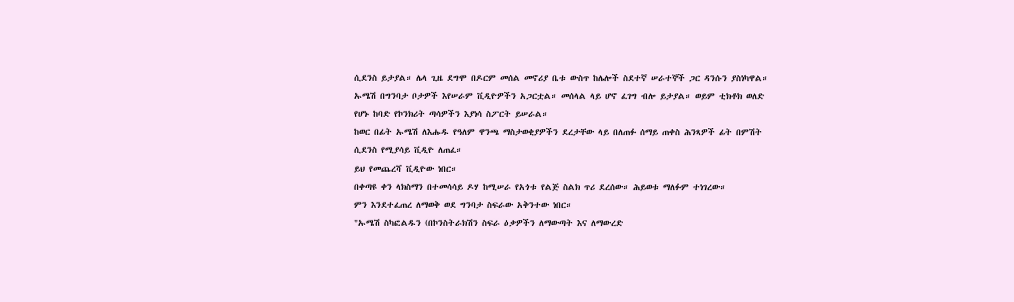ሲደንስ ይታያል። ሌላ ጊዜ ደግሞ በዶርም መሰል መኖሪያ ቤቱ ውስጥ ከሌሎች ስደተኛ ሠራተኞች ጋር ዳንሱን ያስነካዋል።
ኡሜሽ በግንባታ ቦታዎች እየሠራም ቪዲዮዎችን አጋርቷል። መሰላል ላይ ሆኖ ፈገግ ብሎ ይታያል። ወይም ቲክቶክ ወለድ የሆኑ ከባድ የኮንክሪት ጣሳዎችን እያነሳ ስፖርት ይሠራል።
ከወር በፊት ኡሜሽ ለእሑዱ የዓለም ዋንጫ ማስታወቂያዎችን ደረታቸው ላይ በለጠፉ ሰማይ ጠቀስ ሕንጻዎች ፊት በምሽት ሲደንስ የሚያሳይ ቪዲዮ ለጠፈ።
ይህ የመጨረሻ ቪዲዮው ነበር።
በቀጣዩ ቀን ላክስማን በተመሳሳይ ዶሃ ከሚሠራ የአጎቱ የልጅ ስልክ ጥሪ ደረሰው። ሕይወቱ ማለፉም ተነገረው።
ምን እንደተፈጠረ ለማወቅ ወደ ግንባታ ስፍራው አቅንተው ነበር።
"ኡሜሽ ስካፎልዱን (በኮንስትራክሽን ስፍራ ዕቃዎችን ለማውጣት እና ለማውረድ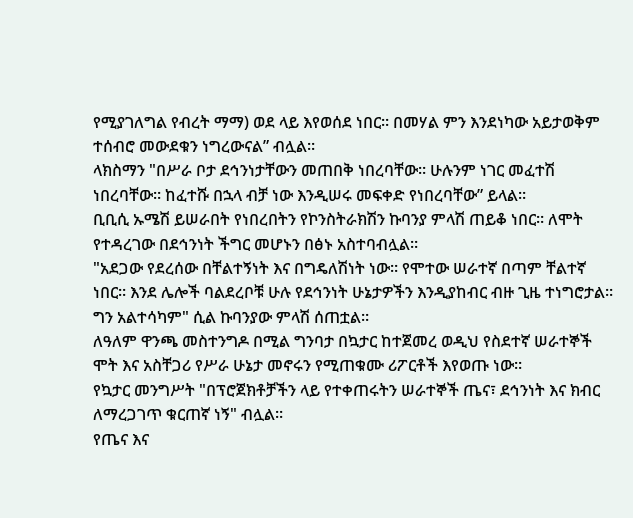የሚያገለግል የብረት ማማ) ወደ ላይ እየወሰደ ነበር። በመሃል ምን እንደነካው አይታወቅም ተሰብሮ መውደቁን ነግረውናል” ብሏል።
ላክስማን "በሥራ ቦታ ደኅንነታቸውን መጠበቅ ነበረባቸው። ሁሉንም ነገር መፈተሽ ነበረባቸው። ከፈተሹ በኋላ ብቻ ነው እንዲሠሩ መፍቀድ የነበረባቸው” ይላል።
ቢቢሲ ኡሜሽ ይሠራበት የነበረበትን የኮንስትራክሽን ኩባንያ ምላሽ ጠይቆ ነበር። ለሞት የተዳረገው በደኅንነት ችግር መሆኑን በፅኑ አስተባብሏል።
"አደጋው የደረሰው በቸልተኝነት እና በግዴለሽነት ነው። የሞተው ሠራተኛ በጣም ቸልተኛ ነበር። እንደ ሌሎች ባልደረቦቹ ሁሉ የደኅንነት ሁኔታዎችን እንዲያከብር ብዙ ጊዜ ተነግሮታል። ግን አልተሳካም" ሲል ኩባንያው ምላሽ ሰጠቷል።
ለዓለም ዋንጫ መስተንግዶ በሚል ግንባታ በኳታር ከተጀመረ ወዲህ የስደተኛ ሠራተኞች ሞት እና አስቸጋሪ የሥራ ሁኔታ መኖሩን የሚጠቁሙ ሪፖርቶች እየወጡ ነው።
የኳታር መንግሥት "በፕሮጀክቶቻችን ላይ የተቀጠሩትን ሠራተኞች ጤና፣ ደኅንነት እና ክብር ለማረጋገጥ ቁርጠኛ ነኝ" ብሏል።
የጤና እና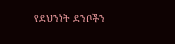የደህንነት ደንቦችን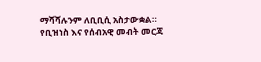ማሻሻሉንም ለቢቢሲ አስታውቋል።
የቢዝነስ እና የሰብአዊ መብት መርጃ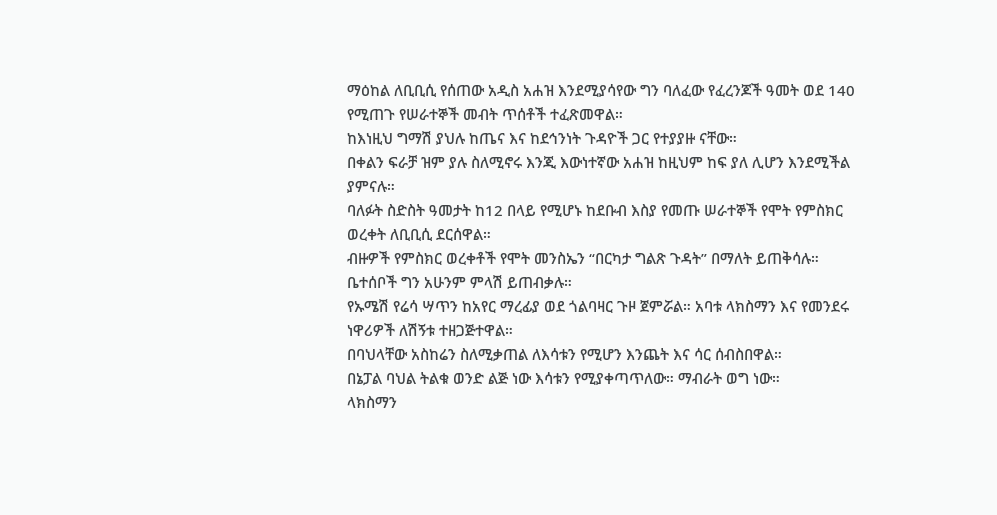ማዕከል ለቢቢሲ የሰጠው አዲስ አሐዝ እንደሚያሳየው ግን ባለፈው የፈረንጆች ዓመት ወደ 140 የሚጠጉ የሠራተኞች መብት ጥሰቶች ተፈጽመዋል።
ከእነዚህ ግማሽ ያህሉ ከጤና እና ከደኅንነት ጉዳዮች ጋር የተያያዙ ናቸው።
በቀልን ፍራቻ ዝም ያሉ ስለሚኖሩ እንጂ እውነተኛው አሐዝ ከዚህም ከፍ ያለ ሊሆን እንደሚችል ያምናሉ።
ባለፉት ስድስት ዓመታት ከ12 በላይ የሚሆኑ ከደቡብ እስያ የመጡ ሠራተኞች የሞት የምስክር ወረቀት ለቢቢሲ ደርሰዋል።
ብዙዎች የምስክር ወረቀቶች የሞት መንስኤን “በርካታ ግልጽ ጉዳት” በማለት ይጠቅሳሉ። ቤተሰቦች ግን አሁንም ምላሽ ይጠብቃሉ።
የኡሜሽ የሬሳ ሣጥን ከአየር ማረፊያ ወደ ጎልባዛር ጉዞ ጀምሯል። አባቱ ላክስማን እና የመንደሩ ነዋሪዎች ለሽኝቱ ተዘጋጅተዋል።
በባህላቸው አስከሬን ስለሚቃጠል ለእሳቱን የሚሆን እንጨት እና ሳር ሰብስበዋል።
በኔፓል ባህል ትልቁ ወንድ ልጅ ነው እሳቱን የሚያቀጣጥለው። ማብራት ወግ ነው።
ላክስማን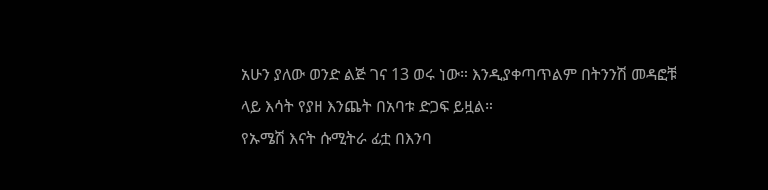አሁን ያለው ወንድ ልጅ ገና 13 ወሩ ነው። እንዲያቀጣጥልም በትንንሽ መዳፎቹ ላይ እሳት የያዘ እንጨት በአባቱ ድጋፍ ይዟል።
የኡሜሽ እናት ሱሚትራ ፊቷ በእንባ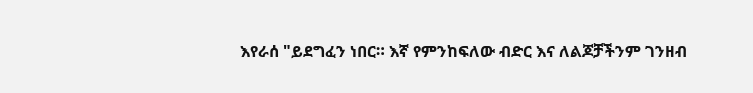እየራሰ "ይደግፈን ነበር። እኛ የምንከፍለው ብድር እና ለልጆቻችንም ገንዘብ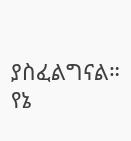ያስፈልግናል። የኔ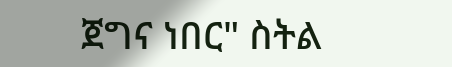ጀግና ነበር" ስትል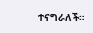ተናግራለች።